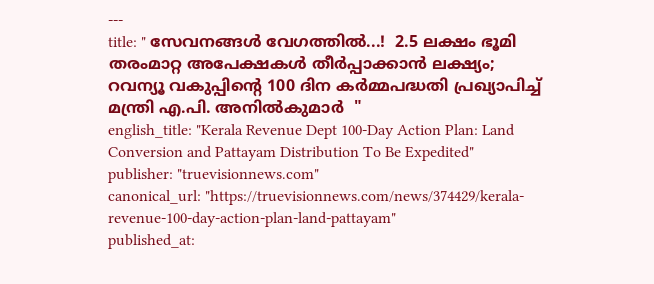---
title: " സേവനങ്ങൾ വേഗത്തിൽ...!  2.5 ലക്ഷം ഭൂമി തരംമാറ്റ അപേക്ഷകൾ തീർപ്പാക്കാൻ ലക്ഷ്യം; റവന്യൂ വകുപ്പിന്റെ 100 ദിന കർമ്മപദ്ധതി പ്രഖ്യാപിച്ച്  മന്ത്രി എ.പി. അനിൽകുമാർ  "
english_title: "Kerala Revenue Dept 100-Day Action Plan: Land Conversion and Pattayam Distribution To Be Expedited"
publisher: "truevisionnews.com"
canonical_url: "https://truevisionnews.com/news/374429/kerala-revenue-100-day-action-plan-land-pattayam"
published_at: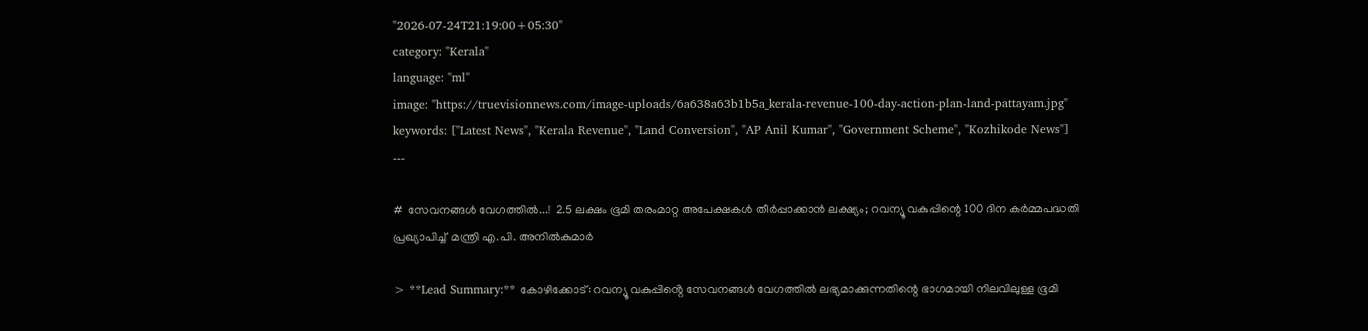"2026-07-24T21:19:00+05:30"
category: "Kerala"
language: "ml"
image: "https://truevisionnews.com/image-uploads/6a638a63b1b5a_kerala-revenue-100-day-action-plan-land-pattayam.jpg"
keywords: ["Latest News", "Kerala Revenue", "Land Conversion", "AP Anil Kumar", "Government Scheme", "Kozhikode News"]
---

#  സേവനങ്ങൾ വേഗത്തിൽ...!  2.5 ലക്ഷം ഭൂമി തരംമാറ്റ അപേക്ഷകൾ തീർപ്പാക്കാൻ ലക്ഷ്യം; റവന്യൂ വകുപ്പിന്റെ 100 ദിന കർമ്മപദ്ധതി പ്രഖ്യാപിച്ച്  മന്ത്രി എ.പി. അനിൽകുമാർ

> **Lead Summary:** കോഴിക്കോട്: റവന്യൂ വകുപ്പിൻ്റെ സേവനങ്ങൾ വേഗത്തിൽ ലഭ്യമാക്കുന്നതിന്റെ ഭാഗമായി നിലവിലുള്ള ഭൂമി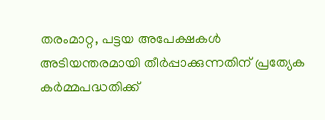തരംമാറ്റ, പട്ടയ അപേക്ഷകൾ അടിയന്തരമായി തീർപ്പാക്കുന്നതിന് പ്രത്യേക കർമ്മപദ്ധതിക്ക്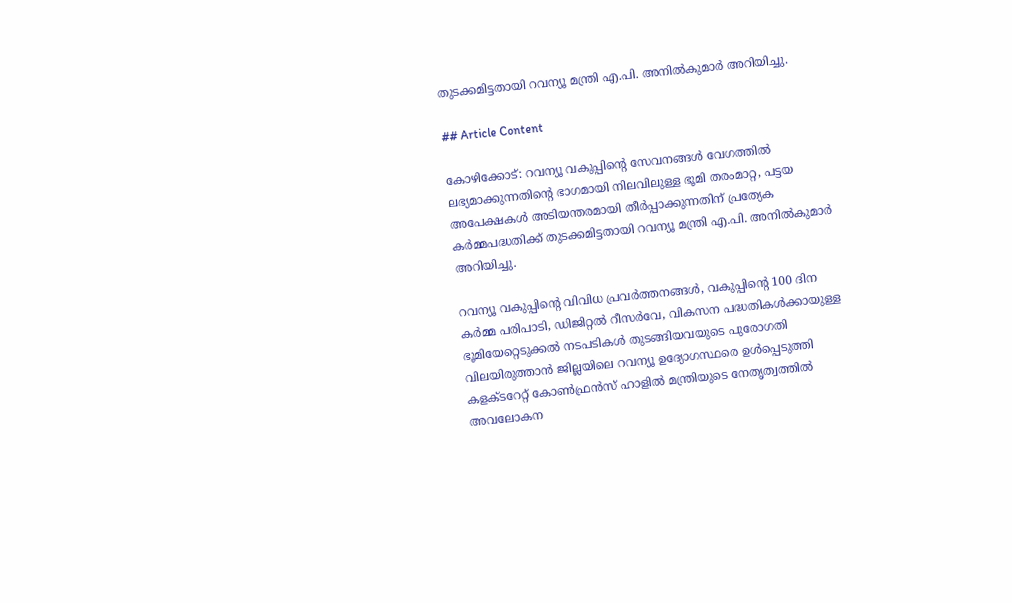തുടക്കമിട്ടതായി റവന്യൂ മന്ത്രി എ.പി. അനിൽകുമാർ അറിയിച്ചു.

## Article Content

കോഴിക്കോട്: റവന്യൂ വകുപ്പിൻ്റെ സേവനങ്ങൾ വേഗത്തിൽ ലഭ്യമാക്കുന്നതിന്റെ ഭാഗമായി നിലവിലുള്ള ഭൂമി തരംമാറ്റ, പട്ടയ അപേക്ഷകൾ അടിയന്തരമായി തീർപ്പാക്കുന്നതിന് പ്രത്യേക കർമ്മപദ്ധതിക്ക് തുടക്കമിട്ടതായി റവന്യൂ മന്ത്രി എ.പി. അനിൽകുമാർ അറിയിച്ചു.

റവന്യൂ വകുപ്പിൻ്റെ വിവിധ പ്രവർത്തനങ്ങൾ, വകുപ്പിന്റെ 100 ദിന കർമ്മ പരിപാടി, ഡിജിറ്റൽ റീസർവേ, വികസന പദ്ധതികൾക്കായുള്ള ഭൂമിയേറ്റെടുക്കൽ നടപടികൾ തുടങ്ങിയവയുടെ പുരോഗതി വിലയിരുത്താൻ ജില്ലയിലെ റവന്യൂ ഉദ്യോഗസ്ഥരെ ഉൾപ്പെടുത്തി കളക്‌ടറേറ്റ് കോൺഫ്രൻസ് ഹാളിൽ മന്ത്രിയുടെ നേതൃത്വത്തിൽ അവലോകന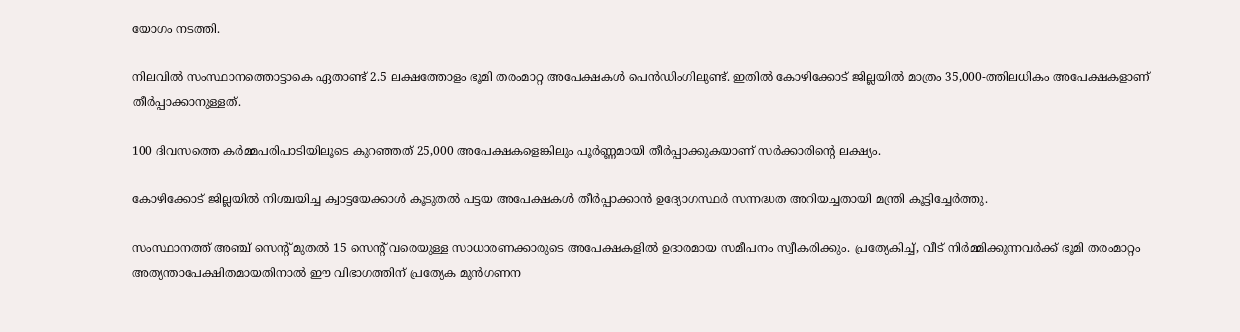യോഗം നടത്തി.

നിലവിൽ സംസ്ഥാനത്തൊട്ടാകെ ഏതാണ്ട് 2.5 ലക്ഷത്തോളം ഭൂമി തരംമാറ്റ അപേക്ഷകൾ പെൻഡിംഗിലുണ്ട്. ഇതിൽ കോഴിക്കോട് ജില്ലയിൽ മാത്രം 35,000-ത്തിലധികം അപേക്ഷകളാണ് തീർപ്പാക്കാനുള്ളത്.

100 ദിവസത്തെ കർമ്മപരിപാടിയിലൂടെ കുറഞ്ഞത് 25,000 അപേക്ഷകളെങ്കിലും പൂർണ്ണമായി തീർപ്പാക്കുകയാണ് സർക്കാരിന്റെ ലക്ഷ്യം.

കോഴിക്കോട് ജില്ലയിൽ നിശ്ചയിച്ച ക്വാട്ടയേക്കാൾ കൂടുതൽ പട്ടയ അപേക്ഷകൾ തീർപ്പാക്കാൻ ഉദ്യോഗസ്ഥർ സന്നദ്ധത അറിയച്ചതായി മന്ത്രി കൂട്ടിച്ചേർത്തു.

സംസ്ഥാനത്ത് അഞ്ച് സെന്റ് മുതൽ 15 സെന്റ് വരെയുള്ള സാധാരണക്കാരുടെ അപേക്ഷകളിൽ ഉദാരമായ സമീപനം സ്വീകരിക്കും. പ്രത്യേകിച്ച്, വീട് നിർമ്മിക്കുന്നവർക്ക് ഭൂമി തരംമാറ്റം അത്യന്താപേക്ഷിതമായതിനാൽ ഈ വിഭാഗത്തിന് പ്രത്യേക മുൻഗണന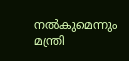നൽകുമെന്നും മന്ത്രി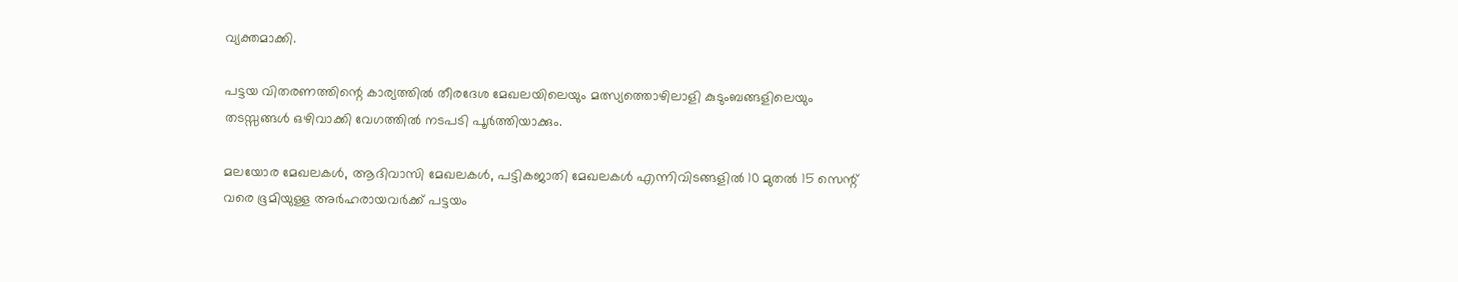വ്യക്തമാക്കി.

പട്ടയ വിതരണത്തിന്റെ കാര്യത്തിൽ തീരദേശ മേഖലയിലെയും മത്സ്യത്തൊഴിലാളി കുടുംബങ്ങളിലെയും തടസ്സങ്ങൾ ഒഴിവാക്കി വേഗത്തിൽ നടപടി പൂർത്തിയാക്കും.

മലയോര മേഖലകൾ, ആദിവാസി മേഖലകൾ, പട്ടികജാതി മേഖലകൾ എന്നിവിടങ്ങളിൽ 10 മുതൽ 15 സെന്റ് വരെ ഭൂമിയുള്ള അർഹരായവർക്ക് പട്ടയം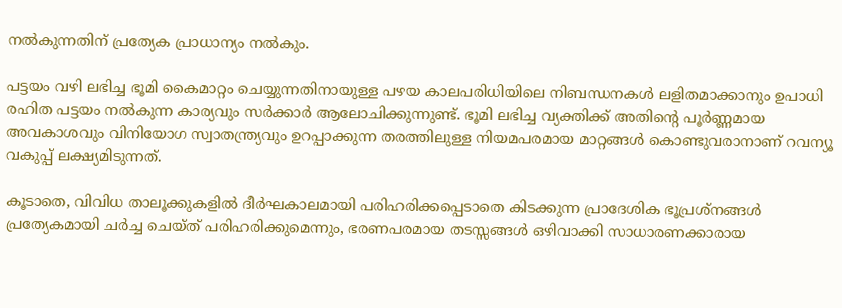നൽകുന്നതിന് പ്രത്യേക പ്രാധാന്യം നൽകും.

പട്ടയം വഴി ലഭിച്ച ഭൂമി കൈമാറ്റം ചെയ്യുന്നതിനായുള്ള പഴയ കാലപരിധിയിലെ നിബന്ധനകൾ ലളിതമാക്കാനും ഉപാധി രഹിത പട്ടയം നൽകുന്ന കാര്യവും സർക്കാർ ആലോചിക്കുന്നുണ്ട്. ഭൂമി ലഭിച്ച വ്യക്തിക്ക് അതിന്റെ പൂർണ്ണമായ അവകാശവും വിനിയോഗ സ്വാതന്ത്ര്യവും ഉറപ്പാക്കുന്ന തരത്തിലുള്ള നിയമപരമായ മാറ്റങ്ങൾ കൊണ്ടുവരാനാണ് റവന്യൂ വകുപ്പ് ലക്ഷ്യമിടുന്നത്.

കൂടാതെ, വിവിധ താലൂക്കുകളിൽ ദീർഘകാലമായി പരിഹരിക്കപ്പെടാതെ കിടക്കുന്ന പ്രാദേശിക ഭൂപ്രശ്നങ്ങൾ പ്രത്യേകമായി ചർച്ച ചെയ്ത് പരിഹരിക്കുമെന്നും, ഭരണപരമായ തടസ്സങ്ങൾ ഒഴിവാക്കി സാധാരണക്കാരായ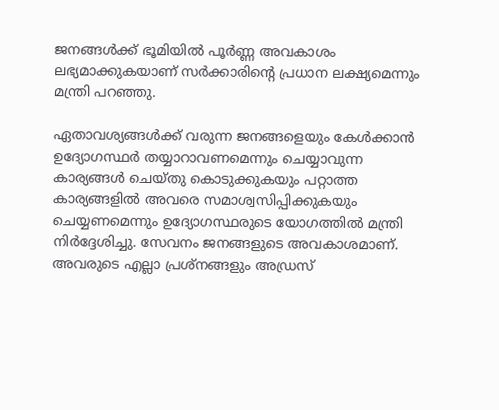ജനങ്ങൾക്ക് ഭൂമിയിൽ പൂർണ്ണ അവകാശം ലഭ്യമാക്കുകയാണ് സർക്കാരിന്റെ പ്രധാന ലക്ഷ്യമെന്നും മന്ത്രി പറഞ്ഞു.

ഏതാവശ്യങ്ങൾക്ക് വരുന്ന ജനങ്ങളെയും കേൾക്കാൻ ഉദ്യോഗസ്ഥർ തയ്യാറാവണമെന്നും ചെയ്യാവുന്ന കാര്യങ്ങൾ ചെയ്തു കൊടുക്കുകയും പറ്റാത്ത കാര്യങ്ങളിൽ അവരെ സമാശ്വസിപ്പിക്കുകയും ചെയ്യണമെന്നും ഉദ്യോഗസ്ഥരുടെ യോഗത്തിൽ മന്ത്രി നിർദ്ദേശിച്ചു. സേവനം ജനങ്ങളുടെ അവകാശമാണ്. അവരുടെ എല്ലാ പ്രശ്നങ്ങളും അഡ്രസ്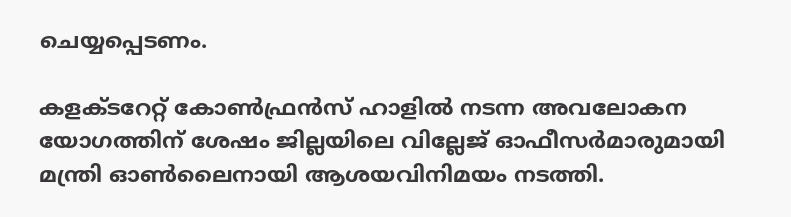ചെയ്യപ്പെടണം.

കളക്ടറേറ്റ് കോൺഫ്രൻസ് ഹാളിൽ നടന്ന അവലോകന യോഗത്തിന് ശേഷം ജില്ലയിലെ വില്ലേജ് ഓഫീസർമാരുമായി മന്ത്രി ഓൺലൈനായി ആശയവിനിമയം നടത്തി.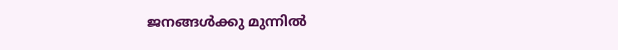ജനങ്ങൾക്കു മുന്നിൽ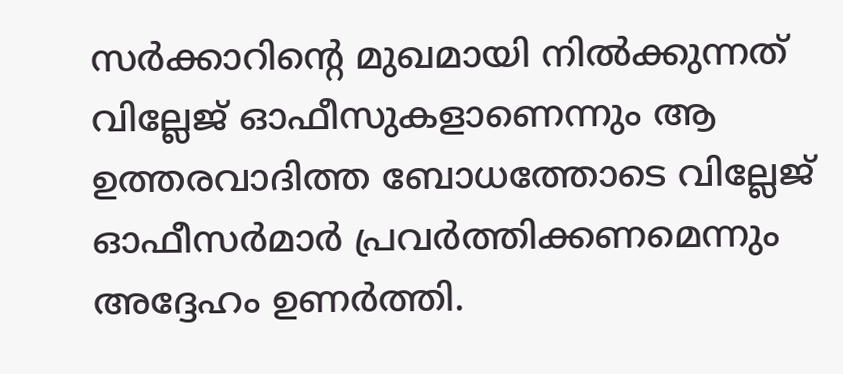സർക്കാറിൻ്റെ മുഖമായി നിൽക്കുന്നത് വില്ലേജ് ഓഫീസുകളാണെന്നും ആ ഉത്തരവാദിത്ത ബോധത്തോടെ വില്ലേജ് ഓഫീസർമാർ പ്രവർത്തിക്കണമെന്നും അദ്ദേഹം ഉണർത്തി.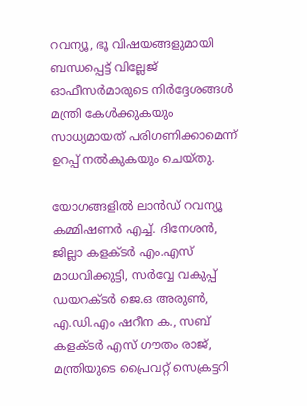റവന്യൂ, ഭൂ വിഷയങ്ങളുമായി ബന്ധപ്പെട്ട് വില്ലേജ് ഓഫീസർമാരുടെ നിർദ്ദേശങ്ങൾ മന്ത്രി കേൾക്കുകയും സാധ്യമായത് പരിഗണിക്കാമെന്ന് ഉറപ്പ് നൽകുകയും ചെയ്തു.

യോഗങ്ങളിൽ ലാൻഡ് റവന്യൂ കമ്മിഷണർ എച്ച്. ദിനേശൻ, ജില്ലാ കളക്ടർ എം.എസ് മാധവിക്കുട്ടി, സർവ്വേ വകുപ്പ് ഡയറക്ടർ ജെ.ഒ അരുൺ, എ.ഡി.എം ഷറീന ക., സബ് കളക്‌ടർ എസ് ഗൗതം രാജ്, മന്ത്രിയുടെ പ്രൈവറ്റ് സെക്രട്ടറി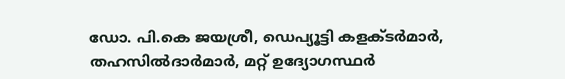ഡോ. പി.കെ ജയശ്രീ, ഡെപ്യൂട്ടി കളക്‌ടർമാർ, തഹസിൽദാർമാർ, മറ്റ് ഉദ്യോഗസ്ഥർ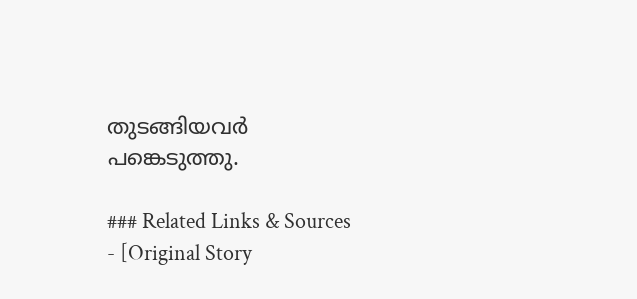തുടങ്ങിയവർ പങ്കെടുത്തു.

### Related Links & Sources
- [Original Story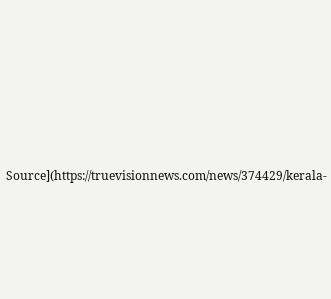Source](https://truevisionnews.com/news/374429/kerala-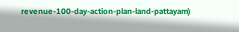revenue-100-day-action-plan-land-pattayam)